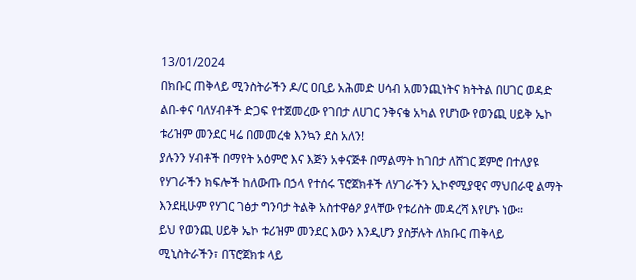13/01/2024
በክቡር ጠቅላይ ሚንስትራችን ዶ/ር ዐቢይ አሕመድ ሀሳብ አመንጪነትና ክትትል በሀገር ወዳድ ልበ-ቀና ባለሃብቶች ድጋፍ የተጀመረው የገበታ ለሀገር ንቅናቄ አካል የሆነው የወንጪ ሀይቅ ኤኮ ቱሪዝም መንደር ዛሬ በመመረቁ እንኳን ደስ አለን!
ያሉንን ሃብቶች በማየት አዕምሮ እና እጅን አቀናጅቶ በማልማት ከገበታ ለሸገር ጀምሮ በተለያዩ የሃገራችን ክፍሎች ከለውጡ በኃላ የተሰሩ ፕሮጀክቶች ለሃገራችን ኢኮኖሚያዊና ማህበራዊ ልማት እንደዚሁም የሃገር ገፅታ ግንባታ ትልቅ አስተዋፅዖ ያላቸው የቱሪስት መዳረሻ እየሆኑ ነው።
ይህ የወንጪ ሀይቅ ኤኮ ቱሪዝም መንደር እውን እንዲሆን ያስቻሉት ለክቡር ጠቅላይ ሚኒስትራችን፣ በፕሮጀክቱ ላይ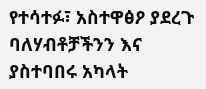የተሳተፉ፣ አስተዋፅዖ ያደረጉ ባለሃብቶቻችንን እና ያስተባበሩ አካላት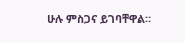ሁሉ ምስጋና ይገባቸዋል።